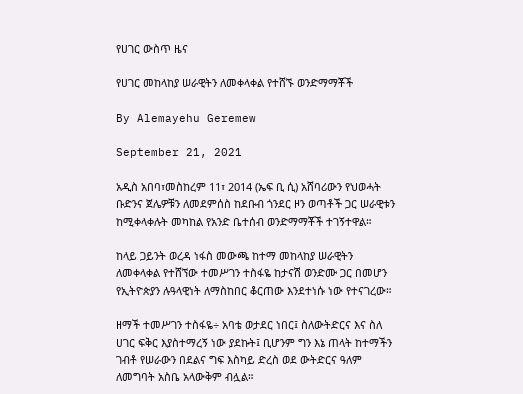የሀገር ውስጥ ዜና

የሀገር መከላከያ ሠራዊትን ለመቀላቀል የተሸኙ ወንድማማቾች

By Alemayehu Geremew

September 21, 2021

አዲስ አበባ፣መስከረም 11፣ 2014 (ኤፍ ቢ ሲ) አሸባሪውን የህወሓት ቡድንና ጀሌዎቹን ለመደምሰስ ከደቡብ ጎንደር ዞን ወጣቶች ጋር ሠራዊቱን ከሚቀላቀሉት መካከል የአንድ ቤተሰብ ወንድማማቾች ተገኝተዋል።

ከላይ ጋይንት ወረዳ ነፋስ መውጫ ከተማ መከላከያ ሠራዊትን ለመቀላቀል የተሸኘው ተመሥገን ተስፋዬ ከታናሽ ወንድሙ ጋር በመሆን የኢትዮጵያን ሉዓላዊነት ለማስከበር ቆርጠው እንደተነሱ ነው የተናገረው።

ዘማች ተመሥገን ተስፋዬ÷ አባቴ ወታደር ነበር፤ ስለውትድርና እና ስለ ሀገር ፍቅር እያስተማረኝ ነው ያደኩት፤ ቢሆንም ግን እኔ ጠላት ከተማችን ገብቶ የሠራውን በደልና ግፍ እስካይ ድረስ ወደ ውትድርና ዓለም ለመግባት አስቤ አላውቅም ብሏል።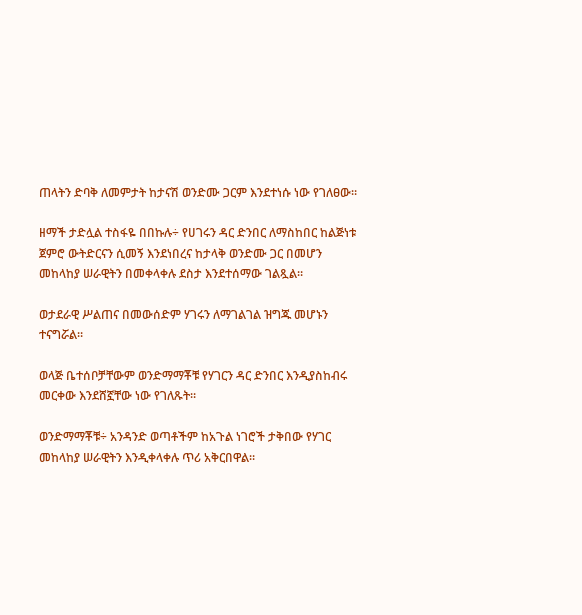ጠላትን ድባቅ ለመምታት ከታናሽ ወንድሙ ጋርም እንደተነሱ ነው የገለፀው።

ዘማች ታድሏል ተስፋዬ በበኩሉ÷ የሀገሩን ዳር ድንበር ለማስከበር ከልጅነቱ ጀምሮ ውትድርናን ሲመኝ እንደነበረና ከታላቅ ወንድሙ ጋር በመሆን መከላከያ ሠራዊትን በመቀላቀሉ ደስታ እንደተሰማው ገልጿል።

ወታደራዊ ሥልጠና በመውሰድም ሃገሩን ለማገልገል ዝግጁ መሆኑን ተናግሯል።

ወላጅ ቤተሰቦቻቸውም ወንድማማቾቹ የሃገርን ዳር ድንበር እንዲያስከብሩ መርቀው እንደሸኟቸው ነው የገለጹት።

ወንድማማቾቹ÷ አንዳንድ ወጣቶችም ከአጉል ነገሮች ታቅበው የሃገር መከላከያ ሠራዊትን እንዲቀላቀሉ ጥሪ አቅርበዋል።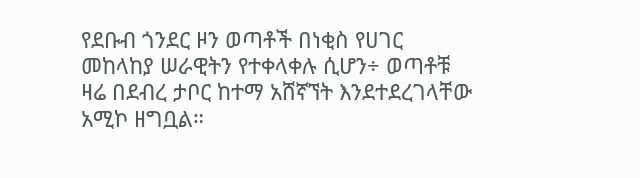የደቡብ ጎንደር ዞን ወጣቶች በነቂስ የሀገር መከላከያ ሠራዊትን የተቀላቀሉ ሲሆን÷ ወጣቶቹ ዛሬ በደብረ ታቦር ከተማ አሸኛኘት እንደተደረገላቸው አሚኮ ዘግቧል።